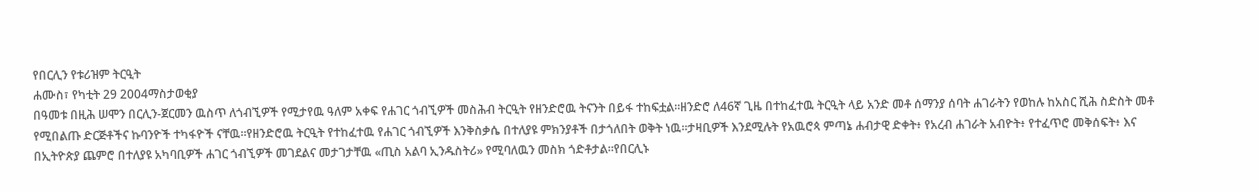የበርሊን የቱሪዝም ትርዒት
ሐሙስ፣ የካቲት 29 2004ማስታወቂያ
በዓመቱ በዚሕ ሠሞን በርሊን-ጀርመን ዉስጥ ለጎብኚዎች የሚታየዉ ዓለም አቀፍ የሐገር ጎብኚዎች መስሕብ ትርዒት የዘንድሮዉ ትናንት በይፋ ተከፍቷል።ዘንድሮ ለ46ኛ ጊዜ በተከፈተዉ ትርዒት ላይ አንድ መቶ ሰማንያ ሰባት ሐገራትን የወከሉ ከአስር ሺሕ ስድስት መቶ የሚበልጡ ድርጅቶችና ኩባንዮች ተካፋዮች ናቸዉ።የዘንድሮዉ ትርዒት የተከፈተዉ የሐገር ጎብኚዎች እንቅስቃሴ በተለያዩ ምክንያቶች በታጎለበት ወቅት ነዉ።ታዛቢዎች እንደሚሉት የአዉሮጳ ምጣኔ ሐብታዊ ድቀት፥ የአረብ ሐገራት አብዮት፥ የተፈጥሮ መቅሰፍት፥ እና በኢትዮጵያ ጨምሮ በተለያዩ አካባቢዎች ሐገር ጎብኚዎች መገደልና መታገታቸዉ «ጢስ አልባ ኢንዱስትሪ» የሚባለዉን መስክ ጎድቶታል።የበርሊኑ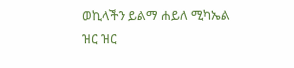ወኪላችን ይልማ ሐይለ ሚካኤል ዝር ዝር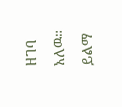ዘገባ አለዉ።
ይልማ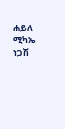ሐይለ ሚካኤ
ነጋሽ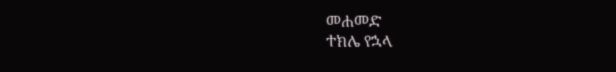መሐመድ
ተክሌ የኋላ